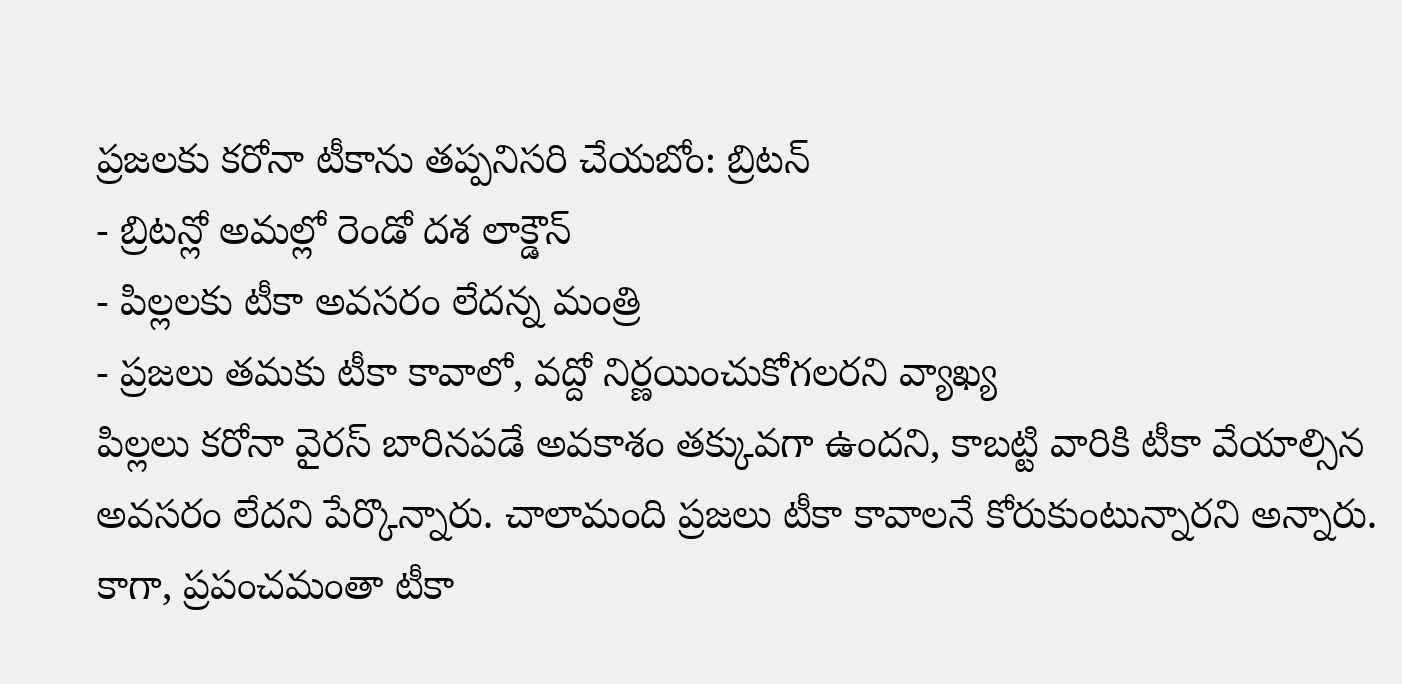ప్రజలకు కరోనా టీకాను తప్పనిసరి చేయబోం: బ్రిటన్
- బ్రిటన్లో అమల్లో రెండో దశ లాక్డౌన్
- పిల్లలకు టీకా అవసరం లేదన్న మంత్రి
- ప్రజలు తమకు టీకా కావాలో, వద్దో నిర్ణయించుకోగలరని వ్యాఖ్య
పిల్లలు కరోనా వైరస్ బారినపడే అవకాశం తక్కువగా ఉందని, కాబట్టి వారికి టీకా వేయాల్సిన అవసరం లేదని పేర్కొన్నారు. చాలామంది ప్రజలు టీకా కావాలనే కోరుకుంటున్నారని అన్నారు. కాగా, ప్రపంచమంతా టీకా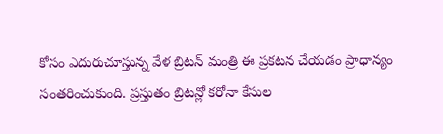కోసం ఎదురుచూస్తున్న వేళ బ్రిటన్ మంత్రి ఈ ప్రకటన చేయడం ప్రాధాన్యం సంతరించుకుంది. ప్రస్తుతం బ్రిటన్లో కరోనా కేసుల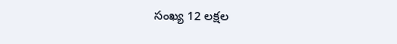సంఖ్య 12 లక్షల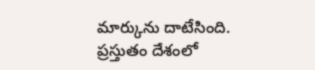మార్కును దాటేసింది. ప్రస్తుతం దేశంలో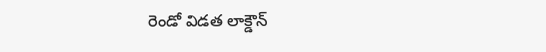రెండో విడత లాక్డౌన్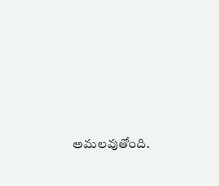అమలవుతోంది.